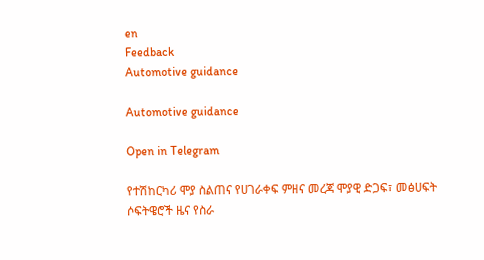en
Feedback
Automotive guidance

Automotive guidance

Open in Telegram

የተሽከርካሪ ሞያ ስልጠና የሀገራቀፍ ምዘና መረጃ ሞያዊ ድጋፍ፣ መፅሀፍት ሶፍትዌሮች ዜና የስራ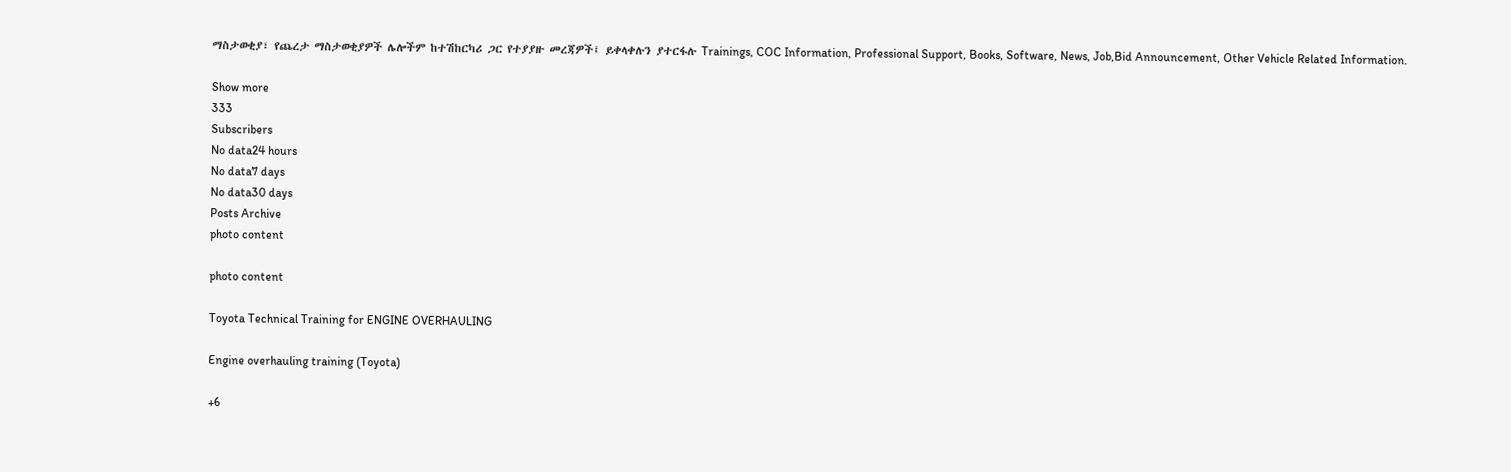ማስታወቂያ፣ የጨረታ ማስታወቂያዎች ሌሎችም ከተሽከርካሪ ጋር የተያያዙ መረጃዎች፤ ይቀላቀሉን ያተርፋሉ Trainings, COC Information, Professional Support, Books, Software, News, Job,Bid Announcement, Other Vehicle Related Information.

Show more
333
Subscribers
No data24 hours
No data7 days
No data30 days
Posts Archive
photo content

photo content

Toyota Technical Training for ENGINE OVERHAULING

Engine overhauling training (Toyota)

+6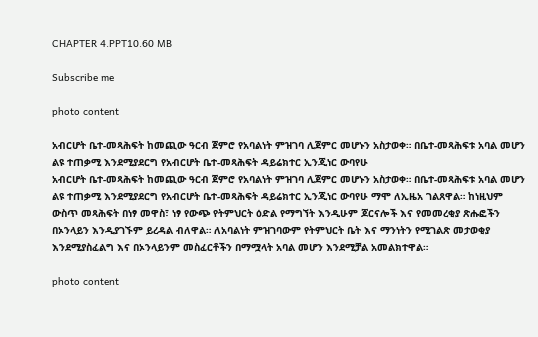CHAPTER 4.PPT10.60 MB

Subscribe me

photo content

አብርሆት ቤተ-መጻሕፍት ከመጪው ዓርብ ጀምሮ የአባልነት ምዝገባ ሊጀምር መሆኑን አስታወቀ። በቤተ-መጻሕፍቱ አባል መሆን ልዩ ተጠቃሚ እንደሚያደርግ የአብርሆት ቤተ-መጻሕፍት ዳይሬክተር ኢንጂነር ውባየሁ
አብርሆት ቤተ-መጻሕፍት ከመጪው ዓርብ ጀምሮ የአባልነት ምዝገባ ሊጀምር መሆኑን አስታወቀ። በቤተ-መጻሕፍቱ አባል መሆን ልዩ ተጠቃሚ እንደሚያደርግ የአብርሆት ቤተ-መጻሕፍት ዳይሬክተር ኢንጂነር ውባየሁ ማሞ ለኢዜአ ገልጸዋል። ከነዚህም ውስጥ መጻሕፍት በነፃ መዋስ፣ ነፃ የውጭ የትምህርት ዕድል የማግኘት እንዲሁም ጆርናሎች እና የመመረቂያ ጽሑፎችን በኦንላይን እንዲያገኙም ይረዳል ብለዋል። ለአባልነት ምዝገባውም የትምህርት ቤት እና ማንነትን የሚገልጽ መታወቂያ እንደሚያስፈልግ እና በኦንላይንም መስፈርቶችን በማሟላት አባል መሆን እንደሚቻል አመልክተዋል።

photo content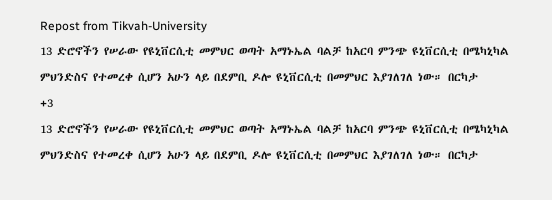Repost from Tikvah-University
13 ድሮኖችን የሠራው የዩኒቨርሲቲ መምህር ወጣት አማኑኤል ባልቻ ከአርባ ምንጭ ዩኒቨርሲቲ በሜካኒካል ምህንድስና የተመረቀ ሲሆን አሁን ላይ በደምቢ ዶሎ ዩኒቨርሲቲ በመምህር እያገለገለ ነው። በርካታ
+3
13 ድሮኖችን የሠራው የዩኒቨርሲቲ መምህር ወጣት አማኑኤል ባልቻ ከአርባ ምንጭ ዩኒቨርሲቲ በሜካኒካል ምህንድስና የተመረቀ ሲሆን አሁን ላይ በደምቢ ዶሎ ዩኒቨርሲቲ በመምህር እያገለገለ ነው። በርካታ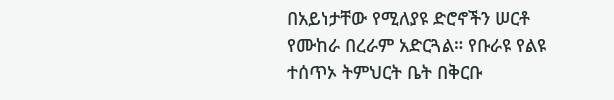በአይነታቸው የሚለያዩ ድሮኖችን ሠርቶ የሙከራ በረራም አድርጓል። የቡራዩ የልዩ ተሰጥኦ ትምህርት ቤት በቅርቡ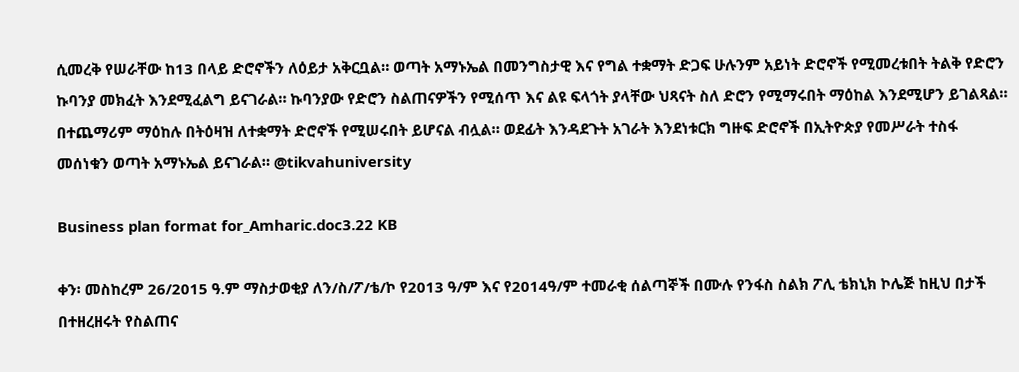ሲመረቅ የሠራቸው ከ13 በላይ ድሮኖችን ለዕይታ አቅርቧል። ወጣት አማኑኤል በመንግስታዊ እና የግል ተቋማት ድጋፍ ሁሉንም አይነት ድሮኖች የሚመረቱበት ትልቅ የድሮን ኩባንያ መክፈት እንደሚፈልግ ይናገራል። ኩባንያው የድሮን ስልጠናዎችን የሚሰጥ እና ልዩ ፍላጎት ያላቸው ህጻናት ስለ ድሮን የሚማሩበት ማዕከል እንደሚሆን ይገልጻል። በተጨማሪም ማዕከሉ በትዕዛዝ ለተቋማት ድሮኖች የሚሠሩበት ይሆናል ብሏል። ወደፊት እንዳደጉት አገራት እንደነቱርክ ግዙፍ ድሮኖች በኢትዮጵያ የመሥራት ተስፋ መሰነቁን ወጣት አማኑኤል ይናገራል። @tikvahuniversity

Business plan format for_Amharic.doc3.22 KB

ቀን፡ መስከረም 26/2015 ዓ.ም ማስታወቂያ ለን/ስ/ፖ/ቴ/ኮ የ2013 ዓ/ም እና የ2014ዓ/ም ተመራቂ ሰልጣኞች በሙሉ የንፋስ ስልክ ፖሊ ቴክኒክ ኮሌጅ ከዚህ በታች በተዘረዘሩት የስልጠና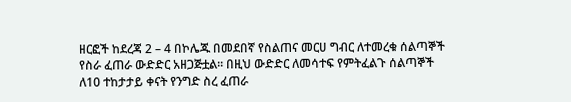ዘርፎች ከደረጃ 2 – 4 በኮሌጁ በመደበኛ የስልጠና መርሀ ግብር ለተመረቁ ሰልጣኞች የስራ ፈጠራ ውድድር አዘጋጅቷል፡፡ በዚህ ውድድር ለመሳተፍ የምትፈልጉ ሰልጣኞች ለ10 ተከታታይ ቀናት የንግድ ስረ ፈጠራ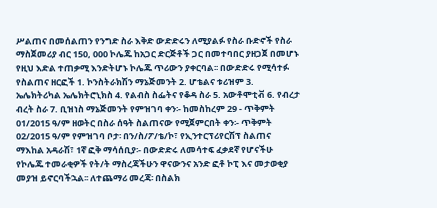ሥልጠና በመሰልጠን የንግድ ስራ እቅድ ውድድሩን ለሚያልፉ የስራ ቡድኖች የስራ ማስጀመሪያ ብር 150, 000 ኮሌጁ ከአጋር ድርጅቶች ጋር በመተባበር ያዘጋጀ በመሆኑ የዚህ እድል ተጠቃሚ እንድትሆኑ ኮሌጁ ጥሪውን ያቀርባል፡፡ በውድድሩ የሚሳተፉ የስልጠና ዘርፎች 1. ኮንስትራክሽን ማኔጅመንት 2. ሆቴልና ቱሪዝም 3. ኤሌክትሪካል ኤሌክትሮኒክስ 4. የልብስ ስፌትና የቆዳ ስራ 5. አውቶሞቲቭ 6. የብረታ ብረት ስራ 7. ቢዝነስ ማኔጅመንት የምዝገባ ቀን፡- ከመስከረም 29 - ጥቅምት 01/2015 ዓ/ም ዘወትር በስራ ሰዓት ስልጠናው የሚጀምርበት ቀን፡- ጥቅምት 02/2015 ዓ/ም የምዝገባ ቦታ፡ በን/ስ/ፖ/ቴ/ኮ፣ የኢንተርፕሪየርሽፕ ስልጠና ማእከል አዳራሽ፣ 1ኛ ፎቅ ማሳሰቢያ፡- በውድድሩ ለመሳተፍ ፈቃደኛ የሆናችሁ የኮሌጁ ተመራቂዎች የት/ት ማስረጃችሁን ዋናውንና አንድ ፎቶ ኮፒ እና መታወቂያ መያዝ ይኖርባችኋል፡፡ ለተጨማሪ መረጃ፡ በስልክ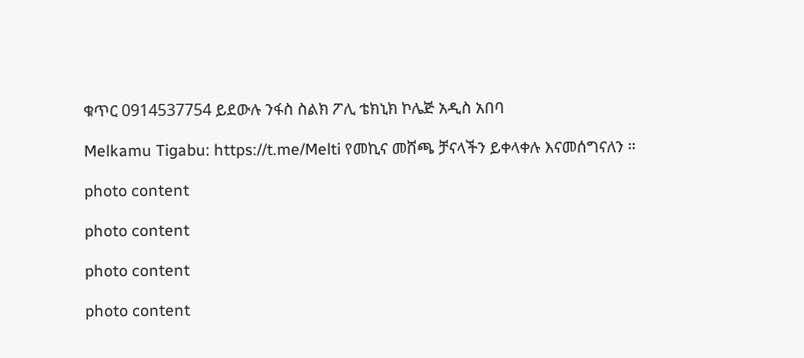ቁጥር 0914537754 ይደውሉ ንፋስ ስልክ ፖሊ ቴክኒክ ኮሌጅ አዲስ አበባ

Melkamu Tigabu: https://t.me/Melti የመኪና መሸጫ ቻናላችን ይቀላቀሉ እናመሰግናለን ።

photo content

photo content

photo content

photo content